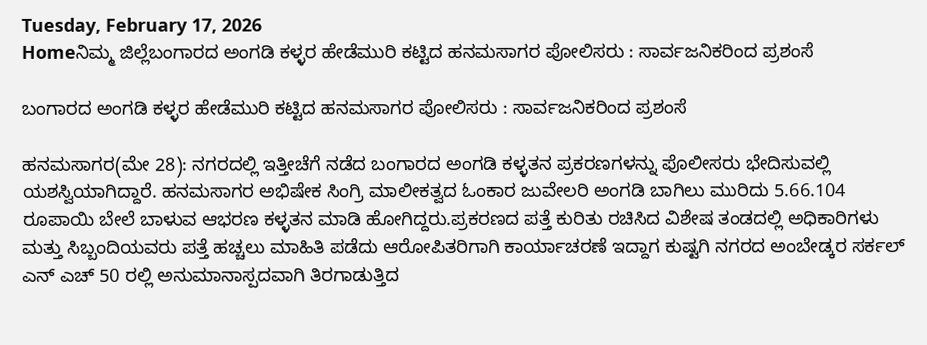Tuesday, February 17, 2026
Homeನಿಮ್ಮ ಜಿಲ್ಲೆಬಂಗಾರದ ಅಂಗಡಿ ಕಳ್ಳರ ಹೇಡೆಮುರಿ ಕಟ್ಟಿದ ಹನಮಸಾಗರ ಪೋಲಿಸರು : ಸಾರ್ವಜನಿಕರಿಂದ ಪ್ರಶಂಸೆ

ಬಂಗಾರದ ಅಂಗಡಿ ಕಳ್ಳರ ಹೇಡೆಮುರಿ ಕಟ್ಟಿದ ಹನಮಸಾಗರ ಪೋಲಿಸರು : ಸಾರ್ವಜನಿಕರಿಂದ ಪ್ರಶಂಸೆ

ಹನಮಸಾಗರ(ಮೇ 28): ನಗರದಲ್ಲಿ ಇತ್ತೀಚೆಗೆ ನಡೆದ ಬಂಗಾರದ ಅಂಗಡಿ ಕಳ್ಳತನ ಪ್ರಕರಣಗಳನ್ನು ಪೊಲೀಸರು ಭೇದಿಸುವಲ್ಲಿ ಯಶಸ್ವಿಯಾಗಿದ್ದಾರೆ. ಹನಮಸಾಗರ ಅಭಿಷೇಕ ಸಿಂಗ್ರಿ ಮಾಲೀಕತ್ವದ ಓಂಕಾರ ಜುವೇಲರಿ ಅಂಗಡಿ ಬಾಗಿಲು ಮುರಿದು 5.66.104 ರೂಪಾಯಿ ಬೇಲೆ ಬಾಳುವ ಆಭರಣ ಕಳ್ಳತನ ಮಾಡಿ ಹೋಗಿದ್ದರು.ಪ್ರಕರಣದ ಪತ್ತೆ ಕುರಿತು ರಚಿಸಿದ ವಿಶೇಷ ತಂಡದಲ್ಲಿ ಅಧಿಕಾರಿಗಳು ಮತ್ತು ಸಿಬ್ಬಂದಿಯವರು ಪತ್ತೆ ಹಚ್ಚಲು ಮಾಹಿತಿ ಪಡೆದು ಆರೋಪಿತರಿಗಾಗಿ ಕಾರ್ಯಾಚರಣೆ ಇದ್ದಾಗ ಕುಷ್ಟಗಿ ನಗರದ ಅಂಬೇಡ್ಕರ ಸರ್ಕಲ್ ಎನ್ ಎಚ್ 50 ರಲ್ಲಿ ಅನುಮಾನಾಸ್ಪದವಾಗಿ ತಿರಗಾಡುತ್ತಿದ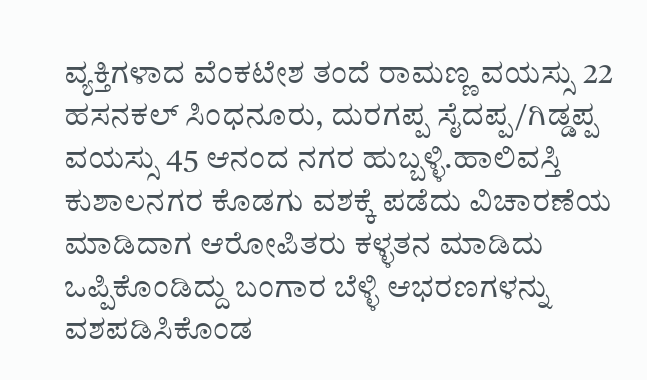ವ್ಯಕ್ತಿಗಳಾದ ವೆಂಕಟೇಶ ತಂದೆ ರಾಮಣ್ಣ ವಯಸ್ಸು 22 ಹಸನಕಲ್ ಸಿಂಧನೂರು, ದುರಗಪ್ಪ ಸೈದಪ್ಪ/ಗಿಡ್ಡಪ್ಪ ವಯಸ್ಸು 45 ಆನಂದ ನಗರ ಹುಬ್ಬಳ್ಳಿ.ಹಾಲಿವಸ್ತಿ ಕುಶಾಲನಗರ ಕೊಡಗು ವಶಕ್ಕೆ ಪಡೆದು ವಿಚಾರಣೆಯ ಮಾಡಿದಾಗ ಆರೋಪಿತರು ಕಳ್ಳತನ ಮಾಡಿದು ಒಪ್ಪಿಕೊಂಡಿದ್ದು ಬಂಗಾರ ಬೆಳ್ಳಿ ಆಭರಣಗಳನ್ನು ವಶಪಡಿಸಿಕೊಂಡ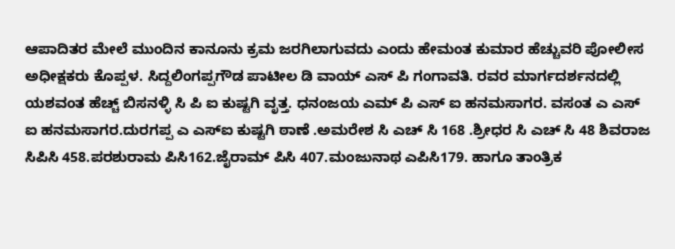ಆಪಾದಿತರ ಮೇಲೆ ಮುಂದಿನ ಕಾನೂನು ಕ್ರಮ ಜರಗಿಲಾಗುವದು ಎಂದು ಹೇಮಂತ ಕುಮಾರ ಹೆಚ್ಚುವರಿ ಪೋಲೀಸ ಅಧೀಕ್ಷಕರು ಕೊಪ್ಪಳ. ಸಿದ್ದಲಿಂಗಪ್ಪಗೌಡ ಪಾಟೀಲ ಡಿ ವಾಯ್ ಎಸ್ ಪಿ ಗಂಗಾವತಿ. ರವರ ಮಾರ್ಗದರ್ಶನದಲ್ಲಿ ಯಶವಂತ ಹೆಚ್ಚ್ ಬಿಸನಳ್ಳಿ ಸಿ ಪಿ ಐ ಕುಷ್ಟಗಿ ವೃತ್ತ. ಧನಂಜಯ ಎಮ್ ಪಿ ಎಸ್ ಐ ಹನಮಸಾಗರ. ವಸಂತ ಎ ಎಸ್ ಐ ಹನಮಸಾಗರ.ದುರಗಪ್ಪ ಎ ಎಸ್ಐ ಕುಷ್ಟಗಿ ಠಾಣೆ .ಅಮರೇಶ ಸಿ ಎಚ್ ಸಿ 168 .ಶ್ರೀಧರ ಸಿ ಎಚ್ ಸಿ 48 ಶಿವರಾಜ ಸಿಪಿಸಿ 458.ಪರಶುರಾಮ ಪಿಸಿ162.ಜೈರಾಮ್ ಪಿಸಿ 407.ಮಂಜುನಾಥ ಎಪಿಸಿ179. ಹಾಗೂ ತಾಂತ್ರಿಕ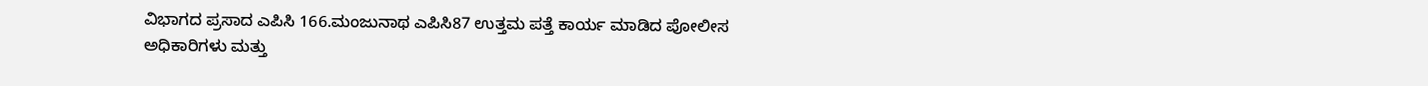ವಿಭಾಗದ ಪ್ರಸಾದ ಎಪಿಸಿ 166.ಮಂಜುನಾಥ ಎಪಿಸಿ87 ಉತ್ತಮ ಪತ್ತೆ ಕಾರ್ಯ ಮಾಡಿದ ಪೋಲೀಸ ಅಧಿಕಾರಿಗಳು ಮತ್ತು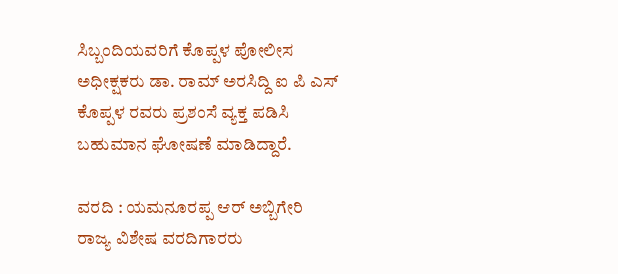ಸಿಬ್ಬಂದಿಯವರಿಗೆ ಕೊಪ್ಪಳ ಪೋಲೀಸ ಅಧೀಕ್ಷಕರು ಡಾ. ರಾಮ್ ಅರಸಿದ್ದಿ ಐ ಪಿ ಎಸ್ ಕೊಪ್ಪಳ ರವರು ಪ್ರಶಂಸೆ ವ್ಯಕ್ತ ಪಡಿಸಿ ಬಹುಮಾನ ಘೋಷಣೆ ಮಾಡಿದ್ದಾರೆ.

ವರದಿ : ಯಮನೂರಪ್ಪ ಆರ್ ಅಬ್ಬಿಗೇರಿ
ರಾಜ್ಯ ವಿಶೇಷ ವರದಿಗಾರರು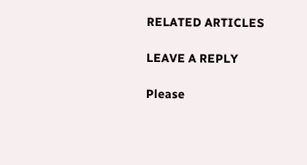RELATED ARTICLES

LEAVE A REPLY

Please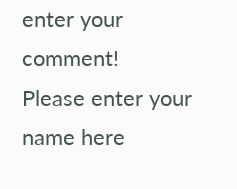enter your comment!
Please enter your name here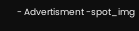- Advertisment -spot_img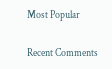Most Popular

Recent Comments